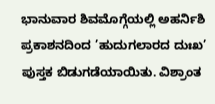ಭಾನುವಾರ ಶಿವಮೊಗ್ಗೆಯಲ್ಲಿ ಅಹರ್ನಿಶಿ ಪ್ರಕಾಶನದಿಂದ ’ಹುದುಗಲಾರದ ದುಃಖ’ ಪುಸ್ತಕ ಬಿಡುಗಡೆಯಾಯಿತು. ವಿಶ್ರಾಂತ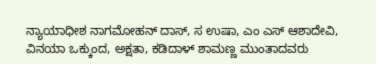ನ್ಯಾಯಾಧೀಶ ನಾಗಮೋಹನ್ ದಾಸ್, ಸ ಉಷಾ, ಎಂ ಎಸ್ ಆಶಾದೇವಿ, ವಿನಯಾ ಒಕ್ಕುಂದ, ಅಕ್ಷತಾ, ಕಡಿದಾಳ್ ಶಾಮಣ್ಣ ಮುಂತಾದವರು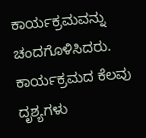ಕಾರ್ಯಕ್ರಮವನ್ನು ಚಂದಗೊಳಿಸಿದರು.
ಕಾರ್ಯಕ್ರಮದ ಕೆಲವು ದೃಶ್ಯಗಳು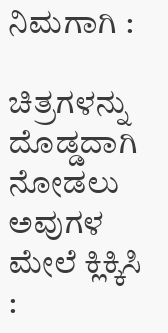ನಿಮಗಾಗಿ :

ಚಿತ್ರಗಳನ್ನು ದೊಡ್ಡದಾಗಿ ನೋಡಲು ಅವುಗಳ ಮೇಲೆ ಕ್ಲಿಕ್ಕಿಸಿ :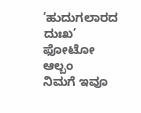’ಹುದುಗಲಾರದ ದುಃಖ’ ಫೋಟೋ ಆಲ್ಬಂ
ನಿಮಗೆ ಇವೂ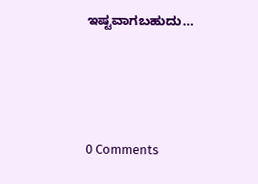ಇಷ್ಟವಾಗಬಹುದು…




0 Comments